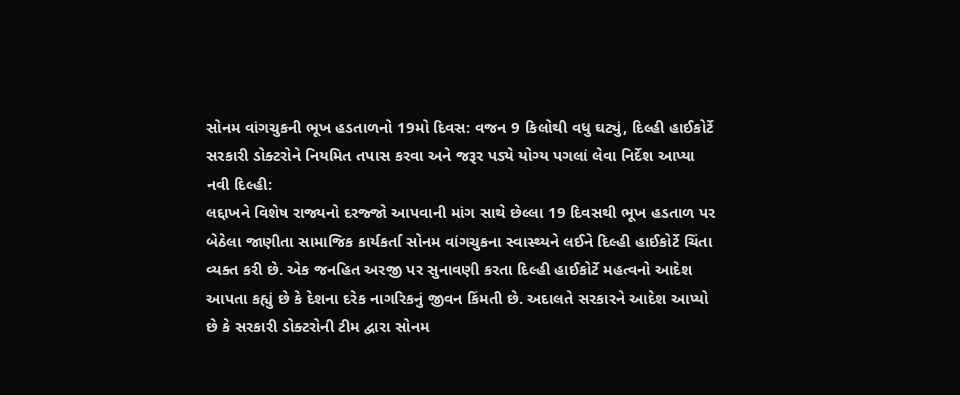સોનમ વાંગચુકની ભૂખ હડતાળનો 19મો દિવસ: વજન 9 કિલોથી વધુ ઘટ્યું, દિલ્હી હાઈકોર્ટે સરકારી ડોક્ટરોને નિયમિત તપાસ કરવા અને જરૂર પડ્યે યોગ્ય પગલાં લેવા નિર્દેશ આપ્યા
નવી દિલ્હી:
લદ્દાખને વિશેષ રાજ્યનો દરજ્જો આપવાની માંગ સાથે છેલ્લા 19 દિવસથી ભૂખ હડતાળ પર બેઠેલા જાણીતા સામાજિક કાર્યકર્તા સોનમ વાંગચુકના સ્વાસ્થ્યને લઈને દિલ્હી હાઈકોર્ટે ચિંતા વ્યક્ત કરી છે. એક જનહિત અરજી પર સુનાવણી કરતા દિલ્હી હાઈકોર્ટે મહત્વનો આદેશ આપતા કહ્યું છે કે દેશના દરેક નાગરિકનું જીવન કિંમતી છે. અદાલતે સરકારને આદેશ આપ્યો છે કે સરકારી ડોક્ટરોની ટીમ દ્વારા સોનમ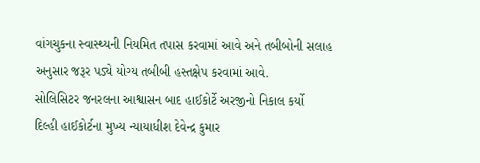વાંગચુકના સ્વાસ્થ્યની નિયમિત તપાસ કરવામાં આવે અને તબીબોની સલાહ અનુસાર જરૂર પડ્યે યોગ્ય તબીબી હસ્તક્ષેપ કરવામાં આવે.
સોલિસિટર જનરલના આશ્વાસન બાદ હાઈકોર્ટે અરજીનો નિકાલ કર્યો
દિલ્હી હાઈકોર્ટના મુખ્ય ન્યાયાધીશ દેવેન્દ્ર કુમાર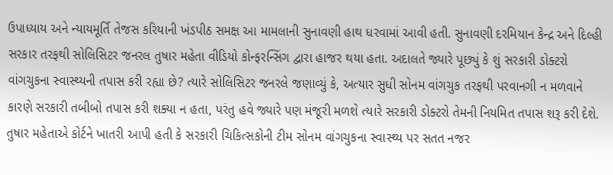ઉપાધ્યાય અને ન્યાયમૂર્તિ તેજસ કરિયાની ખંડપીઠ સમક્ષ આ મામલાની સુનાવણી હાથ ધરવામાં આવી હતી. સુનાવણી દરમિયાન કેન્દ્ર અને દિલ્હી સરકાર તરફથી સોલિસિટર જનરલ તુષાર મહેતા વીડિયો કોન્ફરન્સિંગ દ્વારા હાજર થયા હતા. અદાલતે જ્યારે પૂછ્યું કે શું સરકારી ડોક્ટરો વાંગચુકના સ્વાસ્થ્યની તપાસ કરી રહ્યા છે? ત્યારે સોલિસિટર જનરલે જણાવ્યું કે, અત્યાર સુધી સોનમ વાંગચુક તરફથી પરવાનગી ન મળવાને કારણે સરકારી તબીબો તપાસ કરી શક્યા ન હતા, પરંતુ હવે જ્યારે પણ મંજૂરી મળશે ત્યારે સરકારી ડોક્ટરો તેમની નિયમિત તપાસ શરૂ કરી દેશે.
તુષાર મહેતાએ કોર્ટને ખાતરી આપી હતી કે સરકારી ચિકિત્સકોની ટીમ સોનમ વાંગચુકના સ્વાસ્થ્ય પર સતત નજર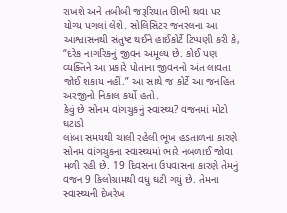રાખશે અને તબીબી જરૂરિયાત ઊભી થવા પર યોગ્ય પગલાં લેશે. સોલિસિટર જનરલના આ આશ્વાસનથી સંતુષ્ટ થઈને હાઈકોર્ટે ટિપ્પણી કરી કે, “દરેક નાગરિકનું જીવન અમૂલ્ય છે. કોઈ પણ વ્યક્તિને આ પ્રકારે પોતાના જીવનનો અંત લાવતા જોઈ શકાય નહીં.” આ સાથે જ કોર્ટે આ જનહિત અરજીનો નિકાલ કર્યો હતો.
કેવું છે સોનમ વાંગચુકનું સ્વાસ્થ્ય? વજનમાં મોટો ઘટાડો
લાંબા સમયથી ચાલી રહેલી ભૂખ હડતાળના કારણે સોનમ વાંગચુકના સ્વાસ્થ્યમાં ભારે નબળાઈ જોવા મળી રહી છે. 19 દિવસના ઉપવાસના કારણે તેમનું વજન 9 કિલોગ્રામથી વધુ ઘટી ગયું છે. તેમના સ્વાસ્થ્યની દેખરેખ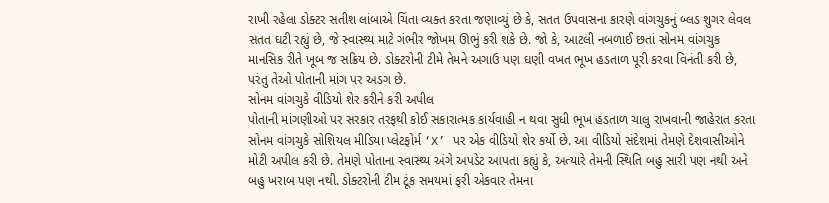રાખી રહેલા ડોક્ટર સતીશ લાંબાએ ચિંતા વ્યક્ત કરતા જણાવ્યું છે કે, સતત ઉપવાસના કારણે વાંગચુકનું બ્લડ શુગર લેવલ સતત ઘટી રહ્યું છે, જે સ્વાસ્થ્ય માટે ગંભીર જોખમ ઊભું કરી શકે છે. જો કે, આટલી નબળાઈ છતાં સોનમ વાંગચુક માનસિક રીતે ખૂબ જ સક્રિય છે. ડોક્ટરોની ટીમે તેમને અગાઉ પણ ઘણી વખત ભૂખ હડતાળ પૂરી કરવા વિનંતી કરી છે, પરંતુ તેઓ પોતાની માંગ પર અડગ છે.
સોનમ વાંગચુકે વીડિયો શેર કરીને કરી અપીલ
પોતાની માંગણીઓ પર સરકાર તરફથી કોઈ સકારાત્મક કાર્યવાહી ન થવા સુધી ભૂખ હડતાળ ચાલુ રાખવાની જાહેરાત કરતા સોનમ વાંગચુકે સોશિયલ મીડિયા પ્લેટફોર્મ ‘X’ પર એક વીડિયો શેર કર્યો છે. આ વીડિયો સંદેશમાં તેમણે દેશવાસીઓને મોટી અપીલ કરી છે. તેમણે પોતાના સ્વાસ્થ્ય અંગે અપડેટ આપતા કહ્યું કે, અત્યારે તેમની સ્થિતિ બહુ સારી પણ નથી અને બહુ ખરાબ પણ નથી. ડોક્ટરોની ટીમ ટૂંક સમયમાં ફરી એકવાર તેમના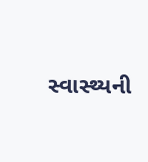સ્વાસ્થ્યની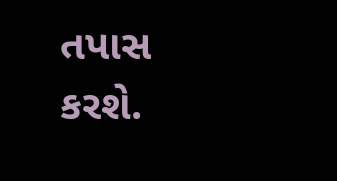તપાસ કરશે.